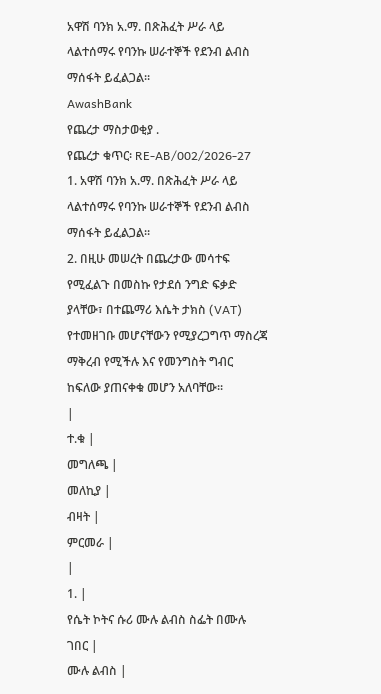አዋሽ ባንክ አ.ማ. በጽሕፈት ሥራ ላይ ላልተሰማሩ የባንኩ ሠራተኞች የደንብ ልብስ ማሰፋት ይፈልጋል።
AwashBank
የጨረታ ማስታወቂያ .
የጨረታ ቁጥር፡ RE-AB/002/2026-27
1. አዋሽ ባንክ አ.ማ. በጽሕፈት ሥራ ላይ ላልተሰማሩ የባንኩ ሠራተኞች የደንብ ልብስ ማሰፋት ይፈልጋል።
2. በዚሁ መሠረት በጨረታው መሳተፍ የሚፈልጉ በመስኩ የታደሰ ንግድ ፍቃድ ያላቸው፣ በተጨማሪ እሴት ታክስ (VAT) የተመዘገቡ መሆናቸውን የሚያረጋግጥ ማስረጃ ማቅረብ የሚችሉ እና የመንግስት ግብር ከፍለው ያጠናቀቁ መሆን አለባቸው፡፡
|
ተ.ቁ |
መግለጫ |
መለኪያ |
ብዛት |
ምርመራ |
|
1. |
የሴት ኮትና ሱሪ ሙሉ ልብስ ስፌት በሙሉ ገበር |
ሙሉ ልብስ |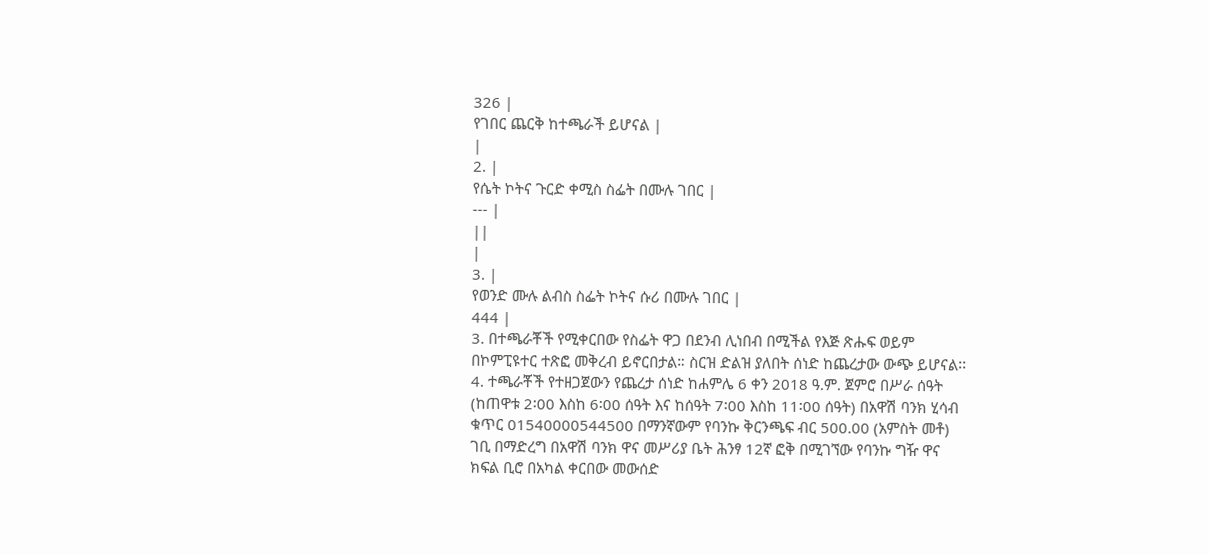326 |
የገበር ጨርቅ ከተጫራች ይሆናል |
|
2. |
የሴት ኮትና ጉርድ ቀሚስ ስፌት በሙሉ ገበር |
--- |
||
|
3. |
የወንድ ሙሉ ልብስ ስፌት ኮትና ሱሪ በሙሉ ገበር |
444 |
3. በተጫራቾች የሚቀርበው የስፌት ዋጋ በደንብ ሊነበብ በሚችል የእጅ ጽሑፍ ወይም በኮምፒዩተር ተጽፎ መቅረብ ይኖርበታል። ስርዝ ድልዝ ያለበት ሰነድ ከጨረታው ውጭ ይሆናል፡፡
4. ተጫራቾች የተዘጋጀውን የጨረታ ሰነድ ከሐምሌ 6 ቀን 2018 ዓ.ም. ጀምሮ በሥራ ሰዓት (ከጠዋቱ 2፡00 እስከ 6፡00 ሰዓት እና ከሰዓት 7፡00 እስከ 11፡00 ሰዓት) በአዋሽ ባንክ ሂሳብ ቁጥር 01540000544500 በማንኛውም የባንኩ ቅርንጫፍ ብር 500.00 (አምስት መቶ) ገቢ በማድረግ በአዋሽ ባንክ ዋና መሥሪያ ቤት ሕንፃ 12ኛ ፎቅ በሚገኘው የባንኩ ግዥ ዋና ክፍል ቢሮ በአካል ቀርበው መውሰድ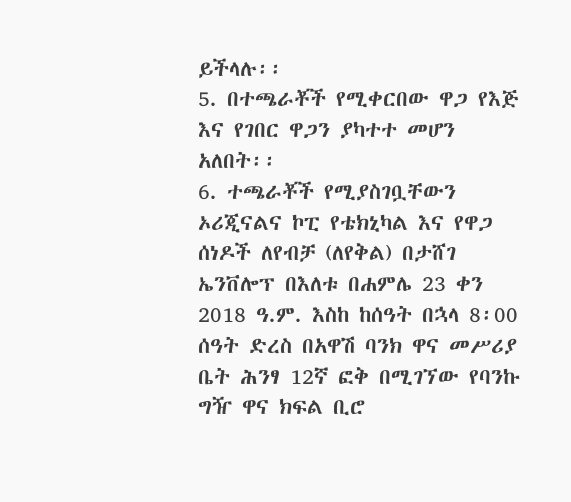ይችላሉ፡፡
5. በተጫራቾች የሚቀርበው ዋጋ የእጅ እና የገበር ዋጋን ያካተተ መሆን አለበት፡፡
6. ተጫራቾች የሚያስገቧቸውን ኦሪጂናልና ኮፒ የቴክኒካል እና የዋጋ ሰነዶች ለየብቻ (ለየቅል) በታሸገ ኤንቨሎፕ በእለቱ በሐምሌ 23 ቀን 2018 ዓ.ም. እስከ ከሰዓት በኋላ 8፡00 ሰዓት ድረስ በአዋሽ ባንክ ዋና መሥሪያ ቤት ሕንፃ 12ኛ ፎቅ በሚገኘው የባንኩ ግዥ ዋና ክፍል ቢሮ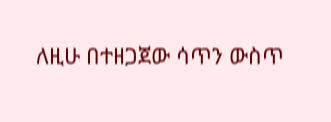ለዚሁ በተዘጋጀው ሳጥን ውስጥ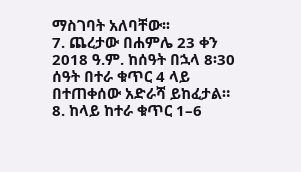ማስገባት አለባቸው፡፡
7. ጨረታው በሐምሌ 23 ቀን 2018 ዓ.ም. ከሰዓት በኋላ 8፡30 ሰዓት በተራ ቁጥር 4 ላይ በተጠቀሰው አድራሻ ይከፈታል።
8. ከላይ ከተራ ቁጥር 1–6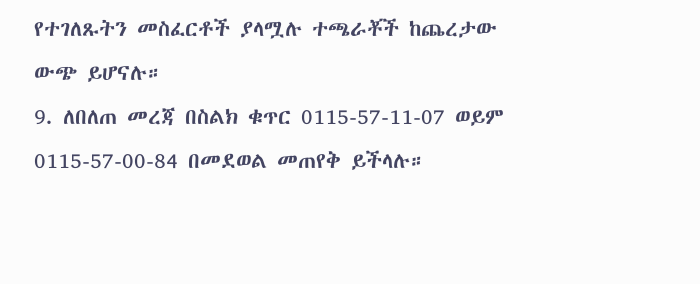የተገለጹትን መስፈርቶች ያላሟሉ ተጫራቾች ከጨረታው ውጭ ይሆናሉ።
9. ለበለጠ መረጃ በስልክ ቁጥር 0115-57-11-07 ወይም 0115-57-00-84 በመደወል መጠየቅ ይችላሉ።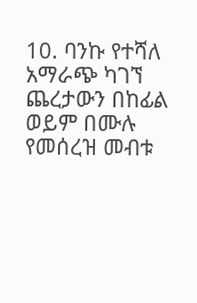10. ባንኩ የተሻለ አማራጭ ካገኘ ጨረታውን በከፊል ወይም በሙሉ የመሰረዝ መብቱ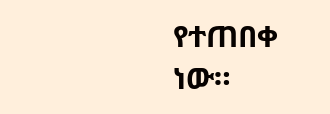የተጠበቀ ነው።